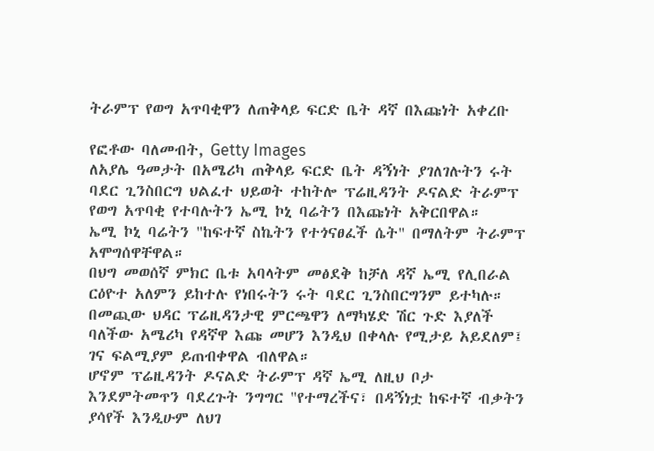ትራምፕ የወግ አጥባቂዋን ለጠቅላይ ፍርድ ቤት ዳኛ በእጩነት አቀረቡ

የፎቶው ባለመብት, Getty Images
ለአያሌ ዓመታት በአሜሪካ ጠቅላይ ፍርድ ቤት ዳኝነት ያገለገሉትን ሩት ባደር ጊንስበርግ ህልፈተ ህይወት ተከትሎ ፕሬዚዳንት ዶናልድ ትራምፕ የወግ አጥባቂ የተባሉትን ኤሚ ኮኒ ባሬትን በእጩነት አቅርበዋል።
ኤሚ ኮኒ ባሬትን "ከፍተኛ ስኬትን የተጎናፀፈች ሴት" በማለትም ትራምፕ አሞግሰዋቸዋል።
በህግ መወሰኛ ምክር ቤቱ አባላትም መፅደቅ ከቻለ ዳኛ ኤሚ የሊበራል ርዕዮተ አለምን ይከተሉ የነበሩትን ሩት ባደር ጊንስበርግንም ይተካሉ።
በመጪው ህዳር ፕሬዚዳንታዊ ምርጫዋን ለማካሄድ ሽር ጉድ እያለች ባለችው አሜሪካ የዳኛዋ እጩ መሆን እንዲህ በቀላሉ የሚታይ አይደለም፤ ገና ፍልሚያም ይጠብቀዋል ብለዋል።
ሆኖም ፕሬዚዳንት ዶናልድ ትራምፕ ዳኛ ኤሚ ለዚህ ቦታ እንደምትመጥን ባደረጉት ንግግር "የተማረችና፣ በዳኝነቷ ከፍተኛ ብቃትን ያሳየች እንዲሁም ለህገ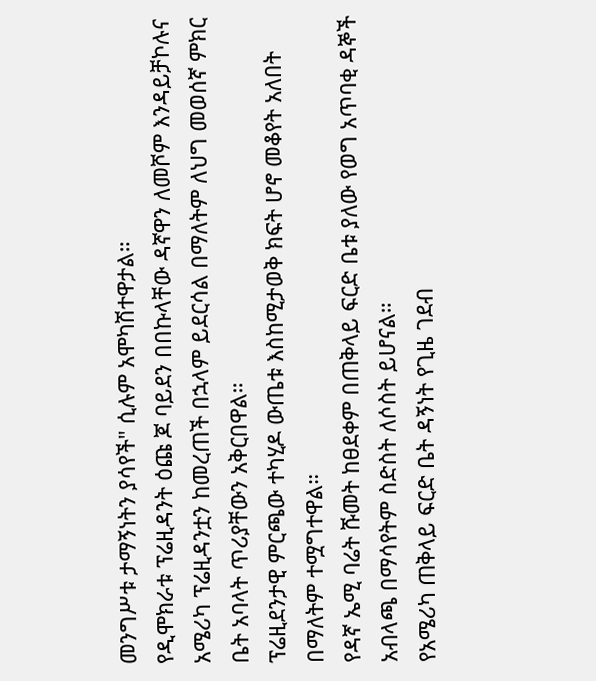መንግሥቱ ታማኝነትን ያሳየች" ሲሉም አሞካሽተዋታል።
የዲሞክራቱ ፕሬዚዳንት ዕጩ ጆ ባይደን በበኩላቸው ዳኛዋን ለመሾም እንዳይቻኮሉና አሜሪካ ፕሬዚዳንቷን ከመረጠች በኋላም ይደርሳል በማለትም ለህግ መወሰኛ ምክር ቤት አባላት ጥሪያቸውን አቅርበዋል።
ፕሬዚደንታዊ ምርጫው ተካሂዶ ውጤቱ እስከሚታወቅ ክፍት ሆኖ መቆየት አለበት በማለትም ተሟግተዋል።
የዳኛ ኤሚ ባሬት ሹመት ከፀደቀም በጠቅላይ ፍርድ ቤቱ ያለው የወግ አጥባቂ ዳኞች አብላጫ በማሳየትም ስድስት ለሶስት ይሆናል።
የአሜሪካ ጠቅላይ ፍርድ ቤት ዳኝነት የጊዜ ገደብ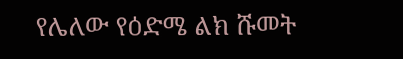የሌለው የዕድሜ ልክ ሹመት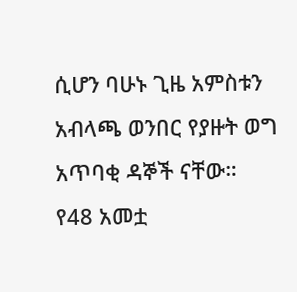ሲሆን ባሁኑ ጊዜ አምስቱን አብላጫ ወንበር የያዙት ወግ አጥባቂ ዳኞች ናቸው።
የ48 አመቷ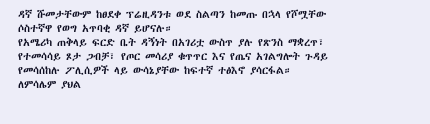ዳኛ ሹመታቸውም ከፀደቀ ፕሬዚዳንቱ ወደ ስልጣን ከመጡ በኋላ የሾሟቸው ሶስተኛዋ የወግ አጥባቂ ዳኛ ይሆናሉ።
የአሜሪካ ጠቅላይ ፍርድ ቤት ዳኝነት በአገሪቷ ውስጥ ያሉ የጽንስ ማቋረጥ፣ የተመሳሳይ ጾታ ጋብቻ፣ የጦር መሳሪያ ቁጥጥር እና የጤና አገልግሎት ጉዳይ የመሳሰከሉ ፖሊሲዎች ላይ ውሳኔያቸው ከፍተኛ ተፅእኖ ያሳርፋል።
ለምሳሌም ያህል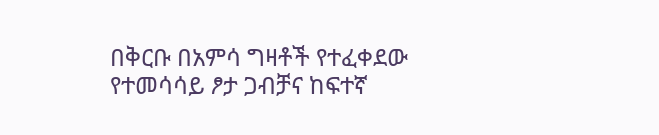በቅርቡ በአምሳ ግዛቶች የተፈቀደው የተመሳሳይ ፆታ ጋብቻና ከፍተኛ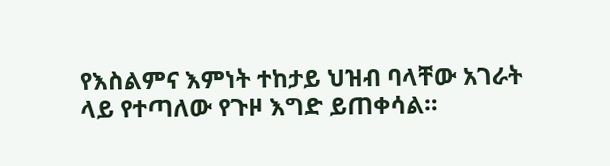የእስልምና እምነት ተከታይ ህዝብ ባላቸው አገራት ላይ የተጣለው የጉዞ እግድ ይጠቀሳል።